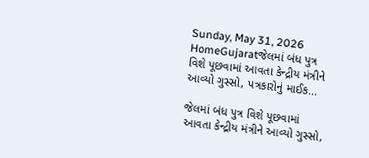Sunday, May 31, 2026
HomeGujaratજેલમાં બંધ પુત્ર વિશે પૂછવામાં આવતા કેન્દ્રીય મંત્રીને આવ્યો ગુસ્સો, પત્રકારોનું માઈક...

જેલમાં બંધ પુત્ર વિશે પૂછવામાં આવતા કેન્દ્રીય મંત્રીને આવ્યો ગુસ્સો,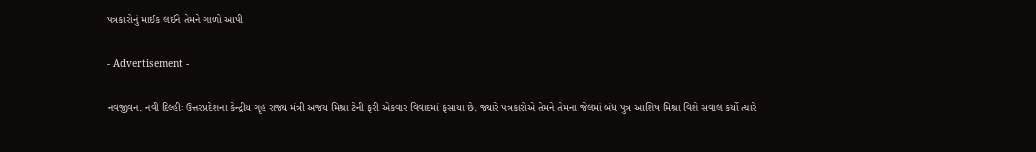પત્રકારોનું માઈક લઈને તેમને ગાળો આપી

- Advertisement -

નવજીવન. નવી દિલ્હીઃ ઉત્તરપ્રદેશના કેન્દ્રીય ગૃહ રાજ્ય મંત્રી અજય મિશ્રા ટેની ફરી એકવાર વિવાદમાં ફસાયા છે. જ્યારે પત્રકારોએ તેમને તેમના જેલમાં બંધ પુત્ર આશિષ મિશ્રા વિશે સવાલ કર્યો ત્યારે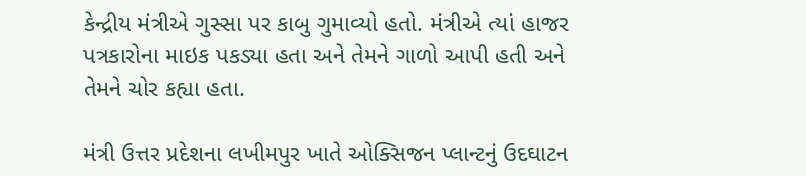કેન્દ્રીય મંત્રીએ ગુસ્સા પર કાબુ ગુમાવ્યો હતો. મંત્રીએ ત્યાં હાજર પત્રકારોના માઇક પકડ્યા હતા અને તેમને ગાળો આપી હતી અને તેમને ચોર કહ્યા હતા.

મંત્રી ઉત્તર પ્રદેશના લખીમપુર ખાતે ઓક્સિજન પ્લાન્ટનું ઉદઘાટન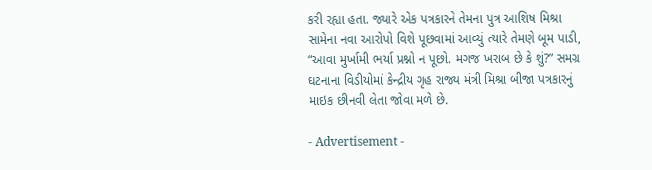કરી રહ્યા હતા. જ્યારે એક પત્રકારને તેમના પુત્ર આશિષ મિશ્રા સામેના નવા આરોપો વિશે પૂછવામાં આવ્યું ત્યારે તેમણે બૂમ પાડી, “આવા મુર્ખામી ભર્યા પ્રશ્નો ન પૂછો. મગજ ખરાબ છે કે શું?” સમગ્ર ઘટનાના વિડીયોમાં કેન્દ્રીય ગૃહ રાજ્ય મંત્રી મિશ્રા બીજા પત્રકારનું માઇક છીનવી લેતા જોવા મળે છે.

- Advertisement -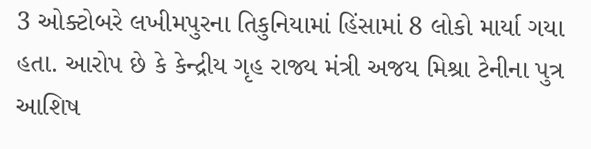3 ઓક્ટોબરે લખીમપુરના તિકુનિયામાં હિંસામાં 8 લોકો માર્યા ગયા હતા. આરોપ છે કે કેન્દ્રીય ગૃહ રાજ્ય મંત્રી અજય મિશ્રા ટેનીના પુત્ર આશિષ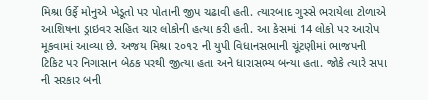મિશ્રા ઉર્ફે મોનુએ ખેડૂતો પર પોતાની જીપ ચઢાવી હતી. ત્યારબાદ ગુસ્સે ભરાયેલા ટોળાએ આશિષના ડ્રાઇવર સહિત ચાર લોકોની હત્યા કરી હતી. આ કેસમાં 14 લોકો પર આરોપ મૂકવામાં આવ્યા છે. અજય મિશ્રા ૨૦૧૨ ની યુપી વિધાનસભાની ચૂંટણીમાં ભાજપની ટિકિટ પર નિગાસાન બેઠક પરથી જીત્યા હતા અને ધારાસભ્ય બન્યા હતા. જોકે ત્યારે સપા ની સરકાર બની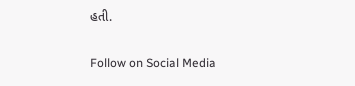હતી.

Follow on Social Media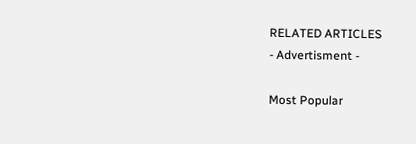RELATED ARTICLES
- Advertisment -

Most Popular